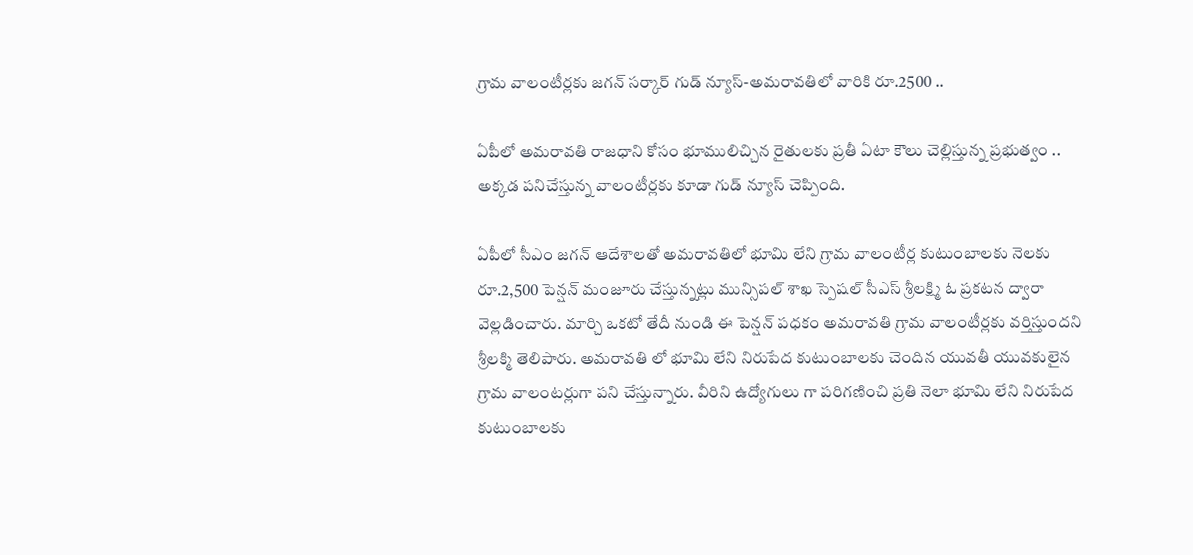గ్రామ వాలంటీర్లకు జగన్ సర్కార్ గుడ్ న్యూస్-అమరావతిలో వారికి రూ.2500 ..

ఏపీలో అమరావతి రాజధాని కోసం భూములిచ్చిన రైతులకు ప్రతీ ఏటా కౌలు చెల్లిస్తున్న ప్రభుత్వం .. అక్కడ పనిచేస్తున్న వాలంటీర్లకు కూడా గుడ్ న్యూస్ చెప్పింది.

ఏపీలో సీఎం జగన్ ఆదేశాలతో అమరావతిలో భూమి లేని గ్రామ వాలంటీర్ల కుటుంబాలకు నెలకు రూ.2,500 పెన్షన్ మంజూరు చేస్తున్నట్లు మున్సిపల్ శాఖ స్పెషల్ సీఎస్ శ్రీలక్ష్మి ఓ ప్రకటన ద్వారా వెల్లడించారు. మార్చి ఒకటో తేదీ నుండి ఈ పెన్షన్ పధకం అమరావతి గ్రామ వాలంటీర్లకు వర్తిస్తుందని శ్రీలక్మి తెలిపారు. అమ‌రావ‌తి లో భూమి లేని నిరుపేద‌ కుటుంబాలకు చెందిన యువతీ యువకులైన గ్రామ వాలంటర్లుగా పని చేస్తున్నారు. వీరిని ఉద్యోగులు గా పరిగణించి ప్రతి నెలా భూమి లేని నిరుపేద కుటుంబాలకు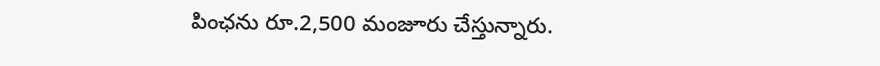పింఛ‌ను రూ.2,500 మంజూరు చేస్తున్నారు.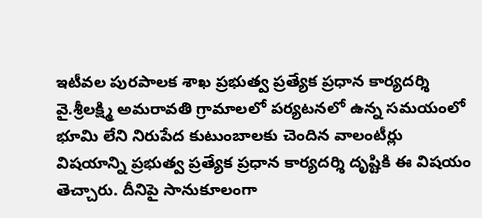ఇటీవల పురపాలక శాఖ ప్రభుత్వ ప్రత్యేక ప్రధాన కార్యదర్శి వై.శ్రీలక్ష్మి అమరావతి గ్రామాలలో పర్యటనలో ఉన్న సమయంలో భూమి లేని నిరుపేద కుటుంబాలకు చెందిన వాలంటీర్లు విషయాన్ని ప్రభుత్వ ప్రత్యేక ప్రధాన కార్యదర్శి దృష్టికి ఈ విషయం తెచ్చారు. దీనిపై సానుకూలంగా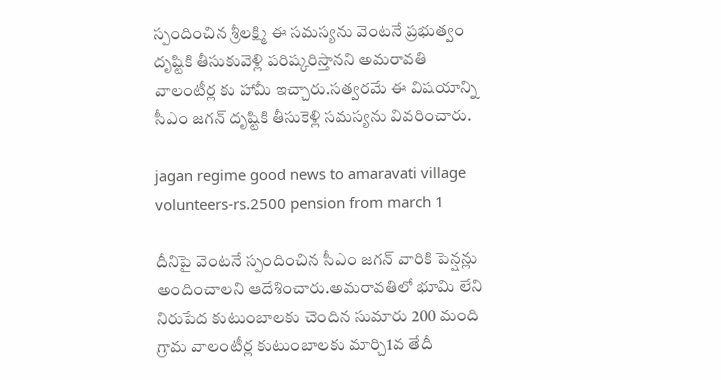స్పందించిన శ్రీలక్ష్మి ఈ సమస్యను వెంటనే ప్రభుత్వం దృష్టికి తీసుకువెళ్లి పరిష్కరిస్తానని అమరావతి వాలంటీర్ల కు హామీ ఇచ్చారు.సత్వరమే ఈ విషయాన్ని సీఎం జగన్ దృష్టికి తీసుకెళ్లి సమస్యను వివరించారు.

jagan regime good news to amaravati village volunteers-rs.2500 pension from march 1

దీనిపై వెంటనే స్పందించిన సీఎం జగన్ వారికి పెన్షన్లు అందించాలని ఆదేశించారు.అమరావతిలో భూమి లేని నిరుపేద కుటుంబాలకు చెందిన సుమారు 200 మంది గ్రామ వాలంటీర్ల కుటుంబాలకు మార్చి1వ తేదీ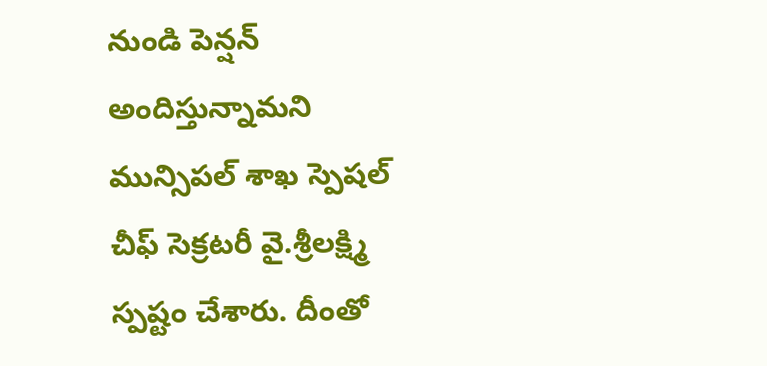నుండి పెన్షన్ అందిస్తున్నామని మున్సిపల్ శాఖ స్పెషల్ చీఫ్ సెక్రటరీ వై.శ్రీలక్ష్మి స్పష్టం చేశారు. దీంతో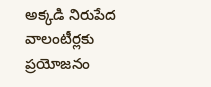అక్కడి నిరుపేద వాలంటీర్లకు ప్రయోజనం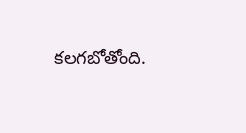కలగబోతోంది.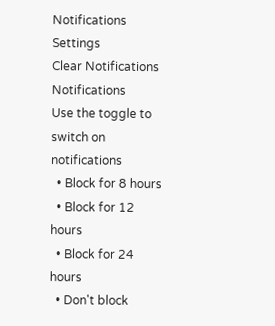Notifications
Settings
Clear Notifications
Notifications
Use the toggle to switch on notifications
  • Block for 8 hours
  • Block for 12 hours
  • Block for 24 hours
  • Don't block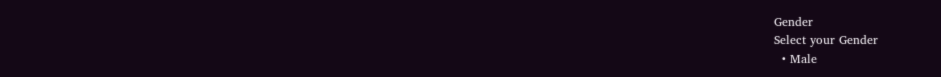Gender
Select your Gender
  • Male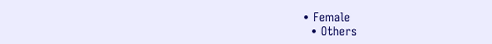• Female
  • Others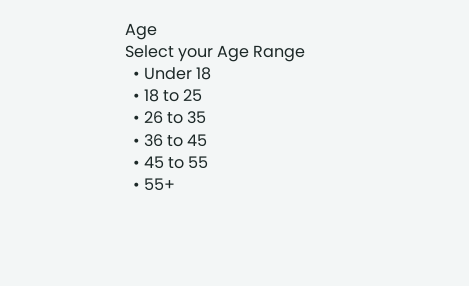Age
Select your Age Range
  • Under 18
  • 18 to 25
  • 26 to 35
  • 36 to 45
  • 45 to 55
  • 55+